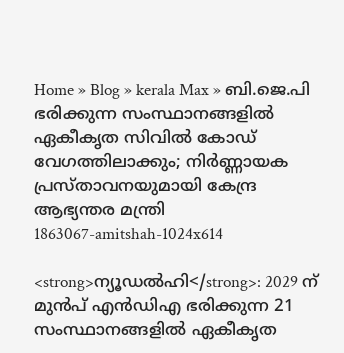Home » Blog » kerala Max » ബി.ജെ.പി ഭരിക്കുന്ന സംസ്ഥാനങ്ങളിൽ ഏകീകൃത സിവിൽ കോഡ് വേഗത്തിലാക്കും; നിർണ്ണായക പ്രസ്താവനയുമായി കേന്ദ്ര ആഭ്യന്തര മന്ത്രി
1863067-amitshah-1024x614

<strong>ന്യൂഡല്‍ഹി</strong>: 2029 ന് മുന്‍പ് എന്‍ഡിഎ ഭരിക്കുന്ന 21 സംസ്ഥാനങ്ങളില്‍ ഏകീകൃത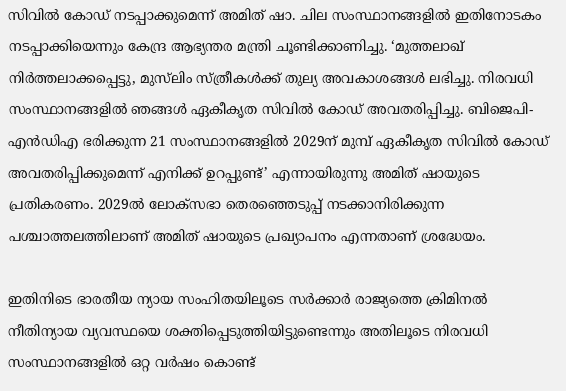സിവില്‍ കോഡ് നടപ്പാക്കുമെന്ന് അമിത് ഷാ. ചില സംസ്ഥാനങ്ങളില്‍ ഇതിനോടകം നടപ്പാക്കിയെന്നും കേന്ദ്ര ആഭ്യന്തര മന്ത്രി ചൂണ്ടിക്കാണിച്ചു. ‘മുത്തലാഖ് നിര്‍ത്തലാക്കപ്പെട്ടു, മുസ്‌ലിം സ്ത്രീകള്‍ക്ക് തുല്യ അവകാശങ്ങള്‍ ലഭിച്ചു. നിരവധി സംസ്ഥാനങ്ങളില്‍ ഞങ്ങള്‍ ഏകീകൃത സിവില്‍ കോഡ് അവതരിപ്പിച്ചു. ബിജെപി-എന്‍ഡിഎ ഭരിക്കുന്ന 21 സംസ്ഥാനങ്ങളില്‍ 2029ന് മുമ്പ് ഏകീകൃത സിവില്‍ കോഡ് അവതരിപ്പിക്കുമെന്ന് എനിക്ക് ഉറപ്പുണ്ട്’ എന്നായിരുന്നു അമിത് ഷായുടെ പ്രതികരണം. 2029ൽ ലോക്സഭാ തെരഞ്ഞെടുപ്പ് നടക്കാനിരിക്കുന്ന പശ്ചാത്തലത്തിലാണ് അമിത് ഷായുടെ പ്രഖ്യാപനം എന്നതാണ് ശ്രദ്ധേയം.

ഇതിനിടെ ഭാരതീയ ന്യായ സംഹിതയിലൂടെ സര്‍ക്കാര്‍ രാജ്യത്തെ ക്രിമിനല്‍ നീതിന്യായ വ്യവസ്ഥയെ ശക്തിപ്പെടുത്തിയിട്ടുണ്ടെന്നും അതിലൂടെ നിരവധി സംസ്ഥാനങ്ങളില്‍ ഒറ്റ വര്‍ഷം കൊണ്ട്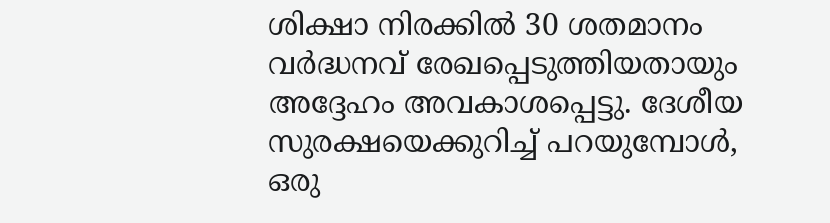ശിക്ഷാ നിരക്കില്‍ 30 ശതമാനം വര്‍ദ്ധനവ് രേഖപ്പെടുത്തിയതായും അദ്ദേഹം അവകാശപ്പെട്ടു. ദേശീയ സുരക്ഷയെക്കുറിച്ച് പറയുമ്പോള്‍, ഒരു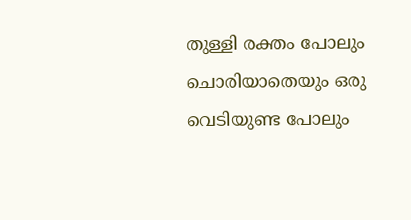തുള്ളി രക്തം പോലും ചൊരിയാതെയും ഒരു വെടിയുണ്ട പോലും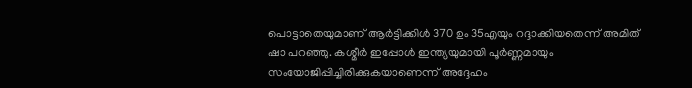പൊട്ടാതെയുമാണ് ആര്‍ട്ടിക്കിള്‍ 370 ഉം 35എയും റദ്ദാക്കിയതെന്ന് അമിത് ഷാ പറഞ്ഞു. കശ്മീര്‍ ഇപ്പോള്‍ ഇന്ത്യയുമായി പൂര്‍ണ്ണമായും സംയോജിപ്പിച്ചിരിക്കുകയാണെന്ന് അദ്ദേഹം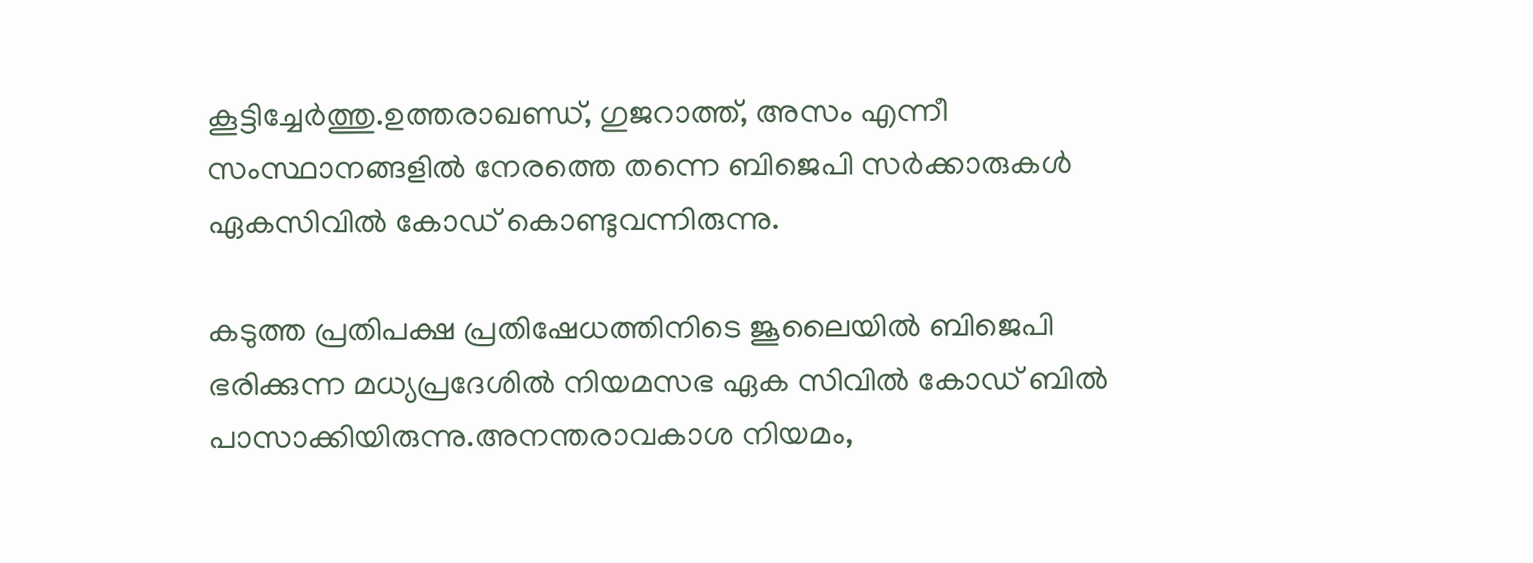കൂട്ടിച്ചേര്‍ത്തു.ഉത്തരാഖണ്ഡ്, ഗുജറാത്ത്, അസം എന്നീ സംസ്ഥാനങ്ങളില്‍ നേരത്തെ തന്നെ ബിജെപി സർക്കാരുകൾ ഏകസിവില്‍ കോഡ് കൊണ്ടുവന്നിരുന്നു.

കടുത്ത പ്രതിപക്ഷ പ്രതിഷേധത്തിനിടെ ജൂലൈയില്‍ ബിജെപി ഭരിക്കുന്ന മധ്യപ്രദേശിൽ നിയമസഭ ഏക സിവില്‍ കോഡ് ബില്‍ പാസാക്കിയിരുന്നു.അനന്തരാവകാശ നിയമം,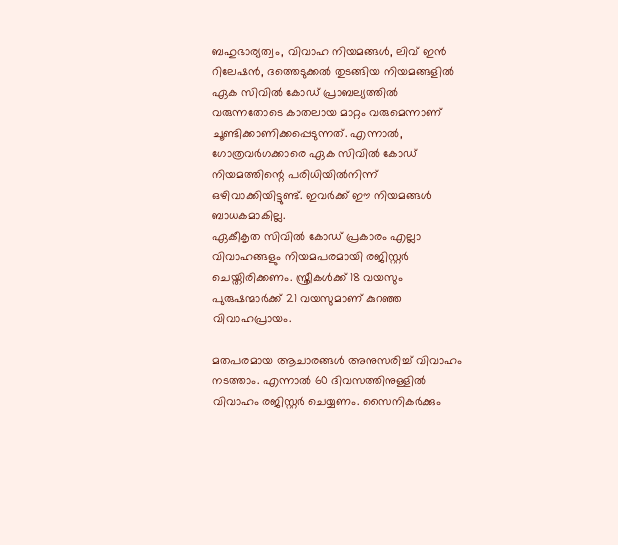ബഹുഭാര്യത്വം, വിവാഹ നിയമങ്ങള്‍, ലിവ് ഇന്‍ റിലേഷന്‍, ദത്തെടുക്കല്‍ തുടങ്ങിയ നിയമങ്ങളില്‍ ഏക സിവില്‍ കോഡ് പ്രാബല്യത്തില്‍ വരുന്നതോടെ കാതലായ മാറ്റം വരുമെന്നാണ് ചൂണ്ടിക്കാണിക്കപ്പെടുന്നത്. എന്നാല്‍, ഗോത്രവര്‍ഗക്കാരെ ഏക സിവില്‍ കോഡ് നിയമത്തിന്റെ പരിധിയില്‍നിന്ന് ഒഴിവാക്കിയിട്ടുണ്ട്. ഇവര്‍ക്ക് ഈ നിയമങ്ങള്‍ ബാധകമാകില്ല.
ഏകീകൃത സിവില്‍ കോഡ് പ്രകാരം എല്ലാ വിവാഹങ്ങളും നിയമപരമായി രജിസ്റ്റര്‍ ചെയ്തിരിക്കണം. സ്ത്രീകള്‍ക്ക് 18 വയസും പുരുഷന്മാര്‍ക്ക് 21 വയസുമാണ് കുറഞ്ഞ വിവാഹപ്രായം.

മതപരമായ ആചാരങ്ങള്‍ അനുസരിച്ച് വിവാഹം നടത്താം. എന്നാല്‍ 60 ദിവസത്തിനുള്ളില്‍ വിവാഹം രജിസ്റ്റര്‍ ചെയ്യണം. സൈനികര്‍ക്കും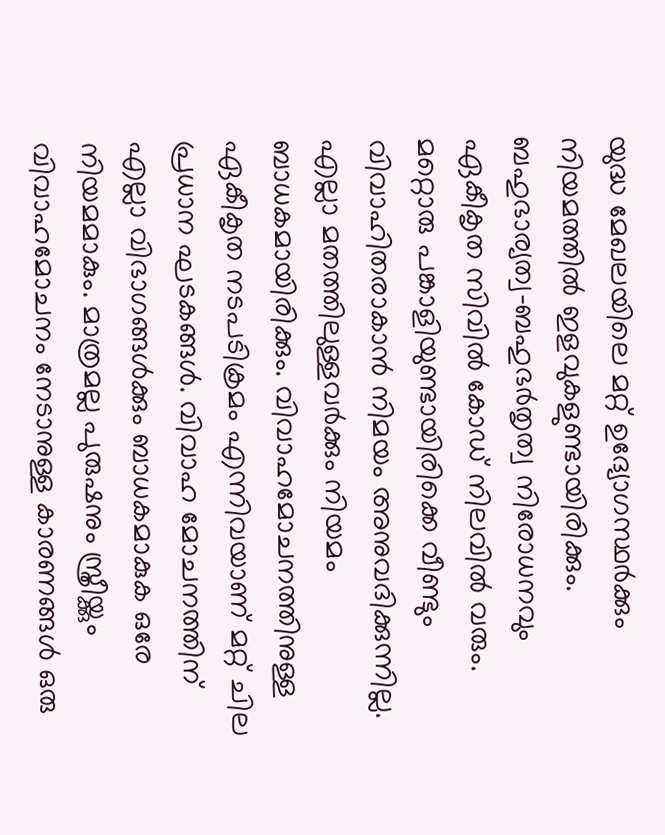യുദ്ധ മേഖലയിലെ മറ്റ് ഉദ്യോഗസ്ഥര്‍ക്കും നിയമത്തില്‍ ഇളവുകളുണ്ടായിരിക്കും. ബഹുഭാര്യത്വ-ബഹുഭര്‍തൃത്വ നിരോധനവും ഏകീകൃത സിവില്‍ കോഡ് നിലവില്‍ വരും. മറ്റൊരു പങ്കാളിയുണ്ടായിരിക്കെ വീണ്ടും വിവാഹിതരാകാന്‍ നിമയം അനുവദിക്കുന്നില്ല. എല്ലാ മതത്തിലുള്ളവര്‍ക്കും നിയമം ബാധകമായിരിക്കും. വിവാഹമോചനത്തിനുള്ള ഏകീകൃത നടപടിക്രമം എന്നിവയാണ് മറ്റ് ചില പ്രധാന ഘടകങ്ങള്‍. വിവാഹ മോചനത്തിന് എല്ലാ വിഭാഗങ്ങള്‍ക്കും ബാധകമാകുക ഒരേ നിയമമാകും. മാത്രമല്ല പുരുഷനും സ്ത്രീയ്ക്കും വിവാഹമോചനം നേടാനുള്ള കാരണങ്ങള്‍ ഒരു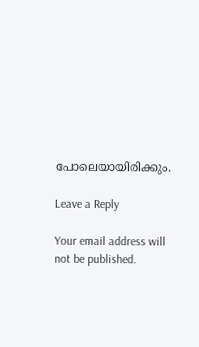പോലെയായിരിക്കും.

Leave a Reply

Your email address will not be published.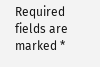Required fields are marked *